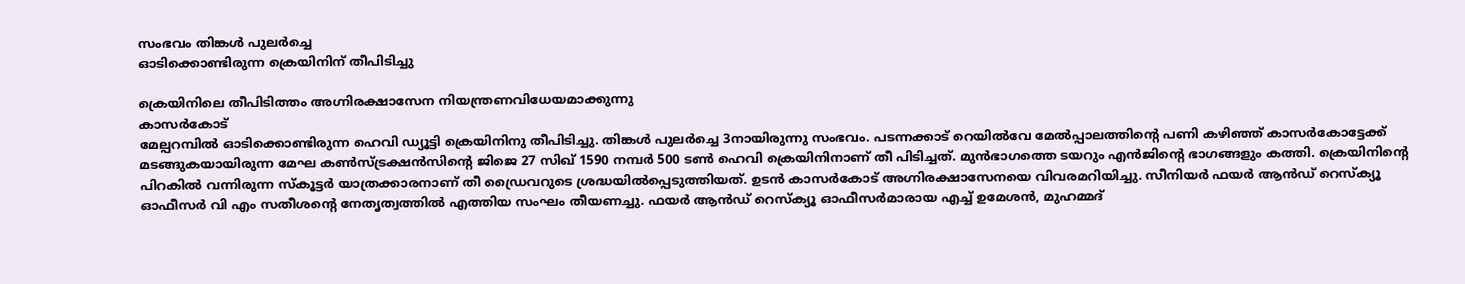സംഭവം തിങ്കൾ പുലർച്ചെ
ഓടിക്കൊണ്ടിരുന്ന ക്രെയിനിന് തീപിടിച്ചു

ക്രെയിനിലെ തീപിടിത്തം അഗ്നിരക്ഷാസേന നിയന്ത്രണവിധേയമാക്കുന്നു
കാസർകോട്
മേല്പറമ്പിൽ ഓടിക്കൊണ്ടിരുന്ന ഹെവി ഡ്യൂട്ടി ക്രെയിനിനു തീപിടിച്ചു. തിങ്കൾ പുലർച്ചെ 3നായിരുന്നു സംഭവം. പടന്നക്കാട് റെയിൽവേ മേൽപ്പാലത്തിന്റെ പണി കഴിഞ്ഞ് കാസർകോട്ടേക്ക് മടങ്ങുകയായിരുന്ന മേഘ കൺസ്ട്രക്ഷൻസിന്റെ ജിജെ 27 സിഖ് 1590 നമ്പർ 500 ടൺ ഹെവി ക്രെയിനിനാണ് തീ പിടിച്ചത്. മുൻഭാഗത്തെ ടയറും എൻജിന്റെ ഭാഗങ്ങളും കത്തി. ക്രെയിനിന്റെ പിറകിൽ വന്നിരുന്ന സ്കൂട്ടർ യാത്രക്കാരനാണ് തീ ഡ്രൈവറുടെ ശ്രദ്ധയിൽപ്പെടുത്തിയത്. ഉടൻ കാസർകോട് അഗ്നിരക്ഷാസേനയെ വിവരമറിയിച്ചു. സീനിയർ ഫയർ ആൻഡ് റെസ്ക്യൂ ഓഫീസർ വി എം സതീശന്റെ നേതൃത്വത്തിൽ എത്തിയ സംഘം തീയണച്ചു. ഫയർ ആൻഡ് റെസ്ക്യൂ ഓഫീസർമാരായ എച്ച് ഉമേശൻ, മുഹമ്മദ്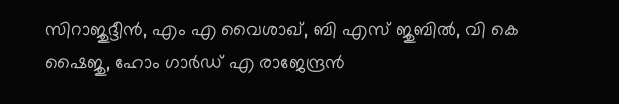സിറാജുദ്ദീൻ, എം എ വൈശാഖ്, ബി എസ് ജുബിൽ, വി കെ ഷൈജു, ഹോം ഗാർഡ് എ രാജേന്ദ്രൻ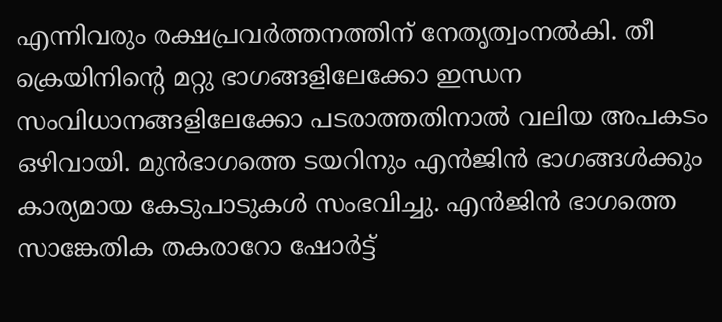എന്നിവരും രക്ഷപ്രവർത്തനത്തിന് നേതൃത്വംനൽകി. തീ ക്രെയിനിന്റെ മറ്റു ഭാഗങ്ങളിലേക്കോ ഇന്ധന സംവിധാനങ്ങളിലേക്കോ പടരാത്തതിനാൽ വലിയ അപകടം ഒഴിവായി. മുൻഭാഗത്തെ ടയറിനും എൻജിൻ ഭാഗങ്ങൾക്കും കാര്യമായ കേടുപാടുകൾ സംഭവിച്ചു. എൻജിൻ ഭാഗത്തെ സാങ്കേതിക തകരാറോ ഷോർട്ട്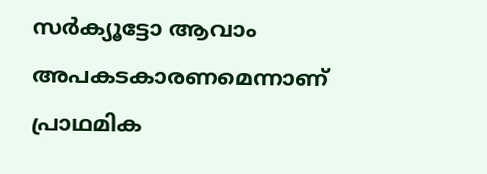സർക്യൂട്ടോ ആവാം അപകടകാരണമെന്നാണ് പ്രാഥമിക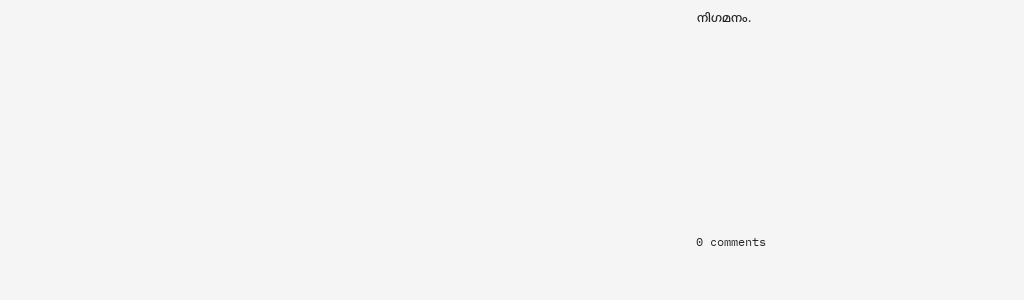നിഗമനം.










0 comments